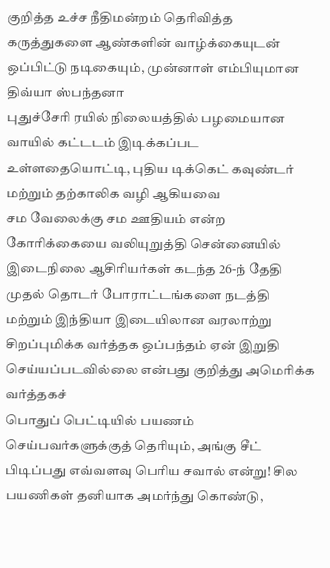குறித்த உச்ச நீதிமன்றம் தெரிவித்த கருத்துகளை ஆண்களின் வாழ்க்கையுடன் ஒப்பிட்டு நடிகையும், முன்னாள் எம்பியுமான திவ்யா ஸ்பந்தனா
புதுச்சேரி ரயில் நிலையத்தில் பழமையான வாயில் கட்டடம் இடிக்கப்பட உள்ளதையொட்டி, புதிய டிக்கெட் கவுண்டர் மற்றும் தற்காலிக வழி ஆகியவை
சம வேலைக்கு சம ஊதியம் என்ற கோரிக்கையை வலியுறுத்தி சென்னையில் இடைநிலை ஆசிரியர்கள் கடந்த 26-ந் தேதி முதல் தொடர் போராட்டங்களை நடத்தி
மற்றும் இந்தியா இடையிலான வரலாற்று சிறப்புமிக்க வர்த்தக ஒப்பந்தம் ஏன் இறுதி செய்யப்படவில்லை என்பது குறித்து அமெரிக்க வர்த்தகச்
பொதுப் பெட்டியில் பயணம் செய்பவர்களுக்குத் தெரியும், அங்கு சீட் பிடிப்பது எவ்வளவு பெரிய சவால் என்று! சில பயணிகள் தனியாக அமர்ந்து கொண்டு,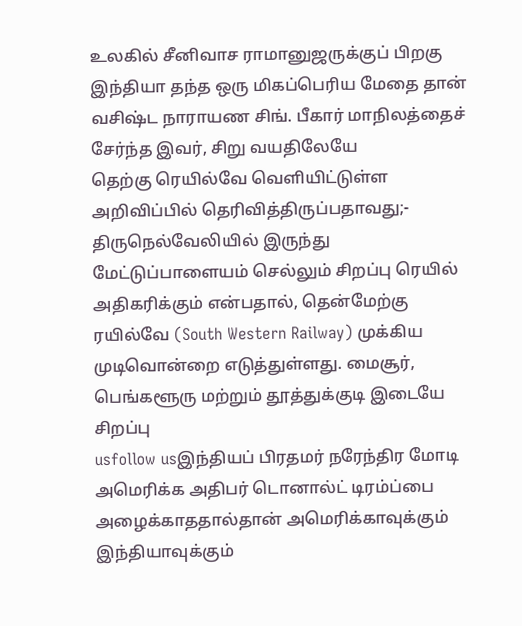உலகில் சீனிவாச ராமானுஜருக்குப் பிறகு இந்தியா தந்த ஒரு மிகப்பெரிய மேதை தான் வசிஷ்ட நாராயண சிங். பீகார் மாநிலத்தைச் சேர்ந்த இவர், சிறு வயதிலேயே
தெற்கு ரெயில்வே வெளியிட்டுள்ள அறிவிப்பில் தெரிவித்திருப்பதாவது;- திருநெல்வேலியில் இருந்து மேட்டுப்பாளையம் செல்லும் சிறப்பு ரெயில்
அதிகரிக்கும் என்பதால், தென்மேற்கு ரயில்வே (South Western Railway) முக்கிய முடிவொன்றை எடுத்துள்ளது. மைசூர், பெங்களூரு மற்றும் தூத்துக்குடி இடையே சிறப்பு
usfollow usஇந்தியப் பிரதமர் நரேந்திர மோடி அமெரிக்க அதிபர் டொனால்ட் டிரம்ப்பை அழைக்காததால்தான் அமெரிக்காவுக்கும் இந்தியாவுக்கும்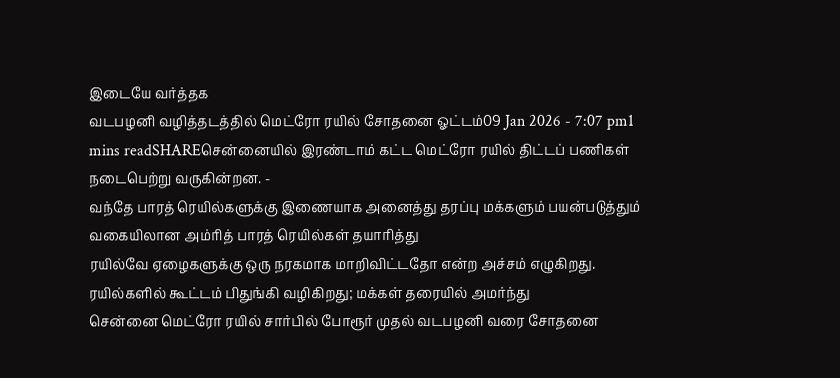இடையே வர்த்தக
வடபழனி வழித்தடத்தில் மெட்ரோ ரயில் சோதனை ஓட்டம்09 Jan 2026 - 7:07 pm1 mins readSHAREசென்னையில் இரண்டாம் கட்ட மெட்ரோ ரயில் திட்டப் பணிகள் நடைபெற்று வருகின்றன. -
வந்தே பாரத் ரெயில்களுக்கு இணையாக அனைத்து தரப்பு மக்களும் பயன்படுத்தும் வகையிலான அம்ரித் பாரத் ரெயில்கள் தயாரித்து
ரயில்வே ஏழைகளுக்கு ஒரு நரகமாக மாறிவிட்டதோ என்ற அச்சம் எழுகிறது. ரயில்களில் கூட்டம் பிதுங்கி வழிகிறது; மக்கள் தரையில் அமர்ந்து
சென்னை மெட்ரோ ரயில் சார்பில் போரூர் முதல் வடபழனி வரை சோதனை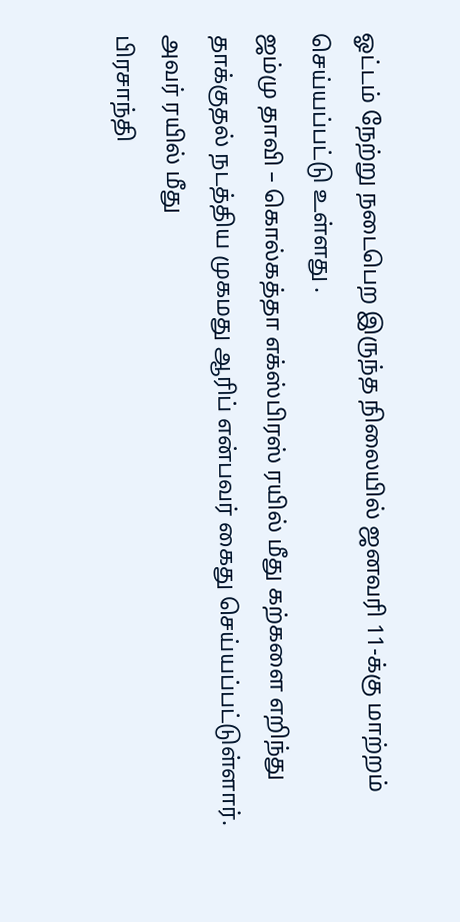ஓட்டம் நேற்று நடைபெற இருந்த நிலையில் ஜனவரி 11-க்கு மாற்றம் செய்யப்பட்டு உள்ளது .
ஜம்மு தாவி – கொல்கத்தா எக்ஸ்பிரஸ் ரயில் மீது கற்களை எறிந்து தாக்குதல் நடத்திய முகமது ஆரிப் என்பவர் கைது செய்யப்பட்டுள்ளார். அவர் ரயில் மீது
பிரசாந்தி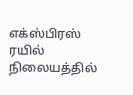எக்ஸ்பிரஸ் ரயில் நிலையத்தில்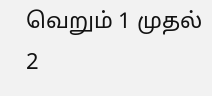வெறும் 1 முதல் 2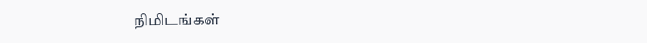நிமிடங்கள்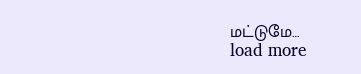மட்டுமே…
load more